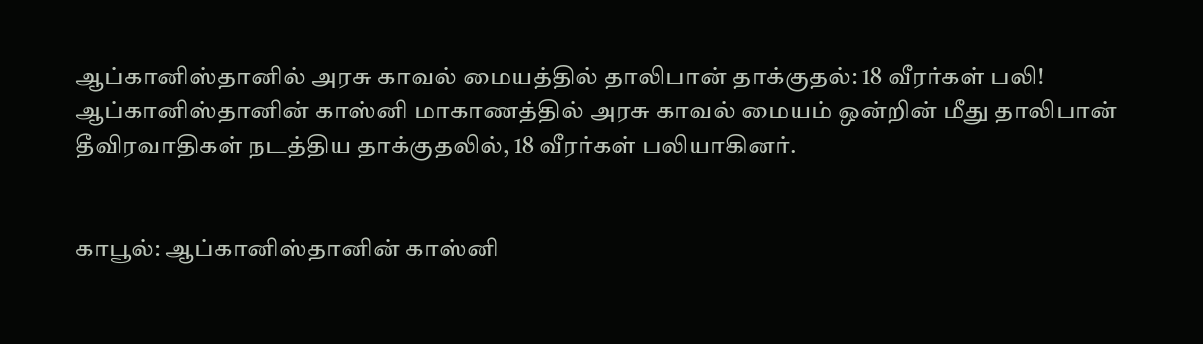ஆப்கானிஸ்தானில் அரசு காவல் மையத்தில் தாலிபான் தாக்குதல்: 18 வீரர்கள் பலி!
ஆப்கானிஸ்தானின் காஸ்னி மாகாணத்தில் அரசு காவல் மையம் ஒன்றின் மீது தாலிபான் தீவிரவாதிகள் நடத்திய தாக்குதலில், 18 வீரர்கள் பலியாகினர்.


காபூல்: ஆப்கானிஸ்தானின் காஸ்னி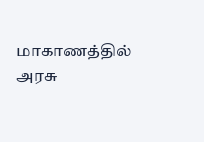மாகாணத்தில் அரசு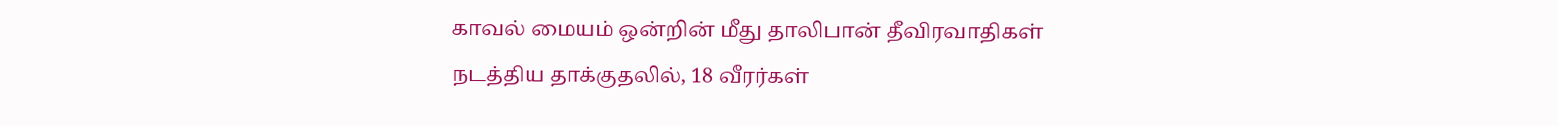காவல் மையம் ஒன்றின் மீது தாலிபான் தீவிரவாதிகள் நடத்திய தாக்குதலில், 18 வீரர்கள்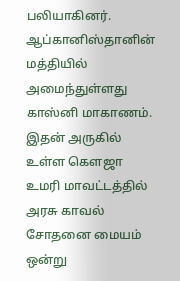பலியாகினர்.
ஆப்கானிஸ்தானின் மத்தியில் அமைந்துள்ளது காஸ்னி மாகாணம். இதன் அருகில் உள்ள கௌஜா உமரி மாவட்டத்தில் அரசு காவல் சோதனை மையம் ஒன்று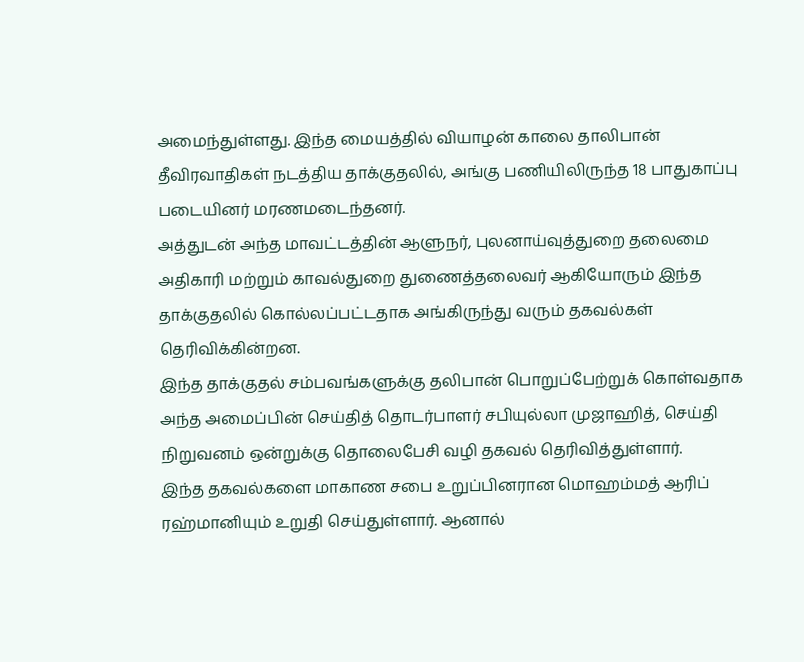அமைந்துள்ளது. இந்த மையத்தில் வியாழன் காலை தாலிபான் தீவிரவாதிகள் நடத்திய தாக்குதலில், அங்கு பணியிலிருந்த 18 பாதுகாப்பு படையினர் மரணமடைந்தனர்.
அத்துடன் அந்த மாவட்டத்தின் ஆளுநர், புலனாய்வுத்துறை தலைமை அதிகாரி மற்றும் காவல்துறை துணைத்தலைவர் ஆகியோரும் இந்த தாக்குதலில் கொல்லப்பட்டதாக அங்கிருந்து வரும் தகவல்கள் தெரிவிக்கின்றன.
இந்த தாக்குதல் சம்பவங்களுக்கு தலிபான் பொறுப்பேற்றுக் கொள்வதாக அந்த அமைப்பின் செய்தித் தொடர்பாளர் சபியுல்லா முஜாஹித், செய்தி நிறுவனம் ஒன்றுக்கு தொலைபேசி வழி தகவல் தெரிவித்துள்ளார்.
இந்த தகவல்களை மாகாண சபை உறுப்பினரான மொஹம்மத் ஆரிப் ரஹ்மானியும் உறுதி செய்துள்ளார். ஆனால்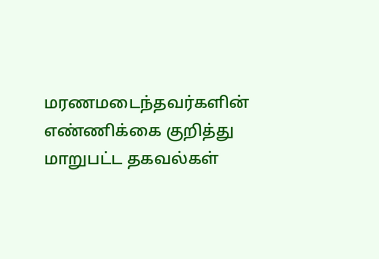மரணமடைந்தவர்களின் எண்ணிக்கை குறித்து மாறுபட்ட தகவல்கள்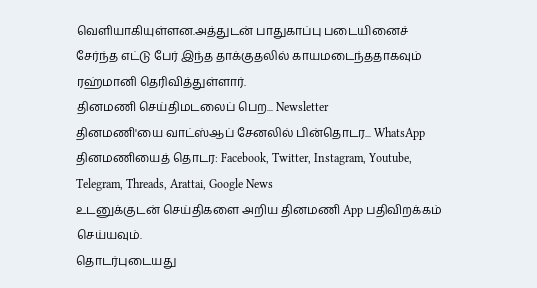வெளியாகியுள்ளன.அத்துடன் பாதுகாப்பு படையினைச் சேர்ந்த எட்டு பேர் இந்த தாக்குதலில் காயமடைந்ததாகவும் ரஹ்மானி தெரிவித்துள்ளார்.
தினமணி செய்திமடலைப் பெற... Newsletter
தினமணி'யை வாட்ஸ்ஆப் சேனலில் பின்தொடர... WhatsApp
தினமணியைத் தொடர: Facebook, Twitter, Instagram, Youtube, Telegram, Threads, Arattai, Google News
உடனுக்குடன் செய்திகளை அறிய தினமணி App பதிவிறக்கம் செய்யவும்.
தொடர்புடையது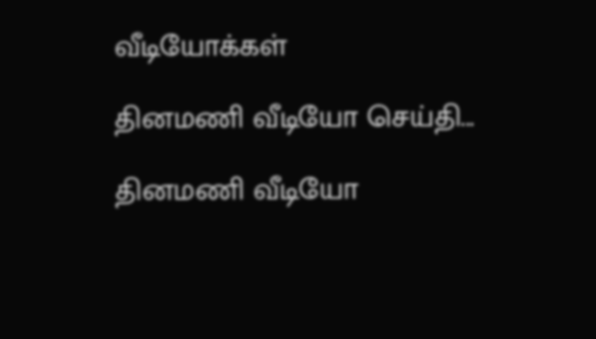வீடியோக்கள்

தினமணி வீடியோ செய்தி...

தினமணி வீடியோ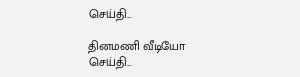செய்தி...

தினமணி வீடியோ செய்தி...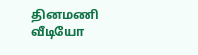தினமணி வீடியோ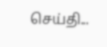செய்தி...